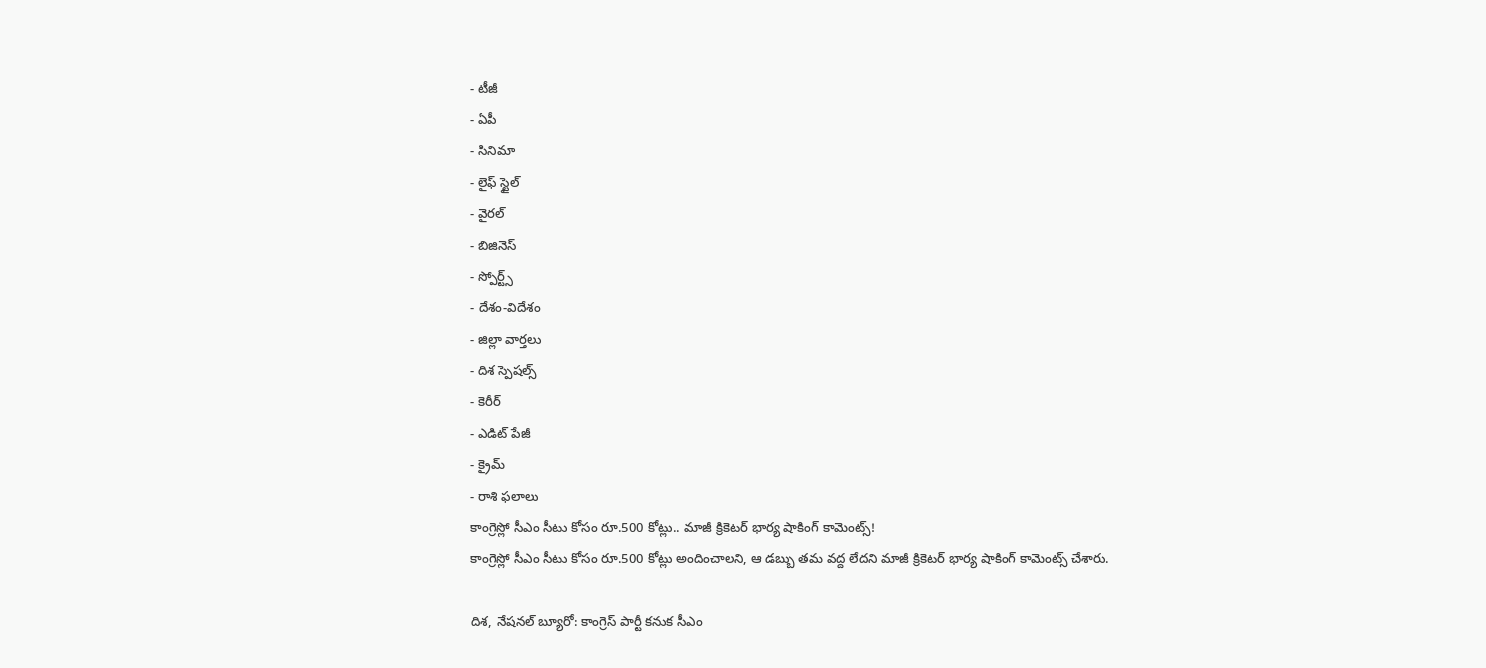- టీజీ
- ఏపీ
- సినిమా
- లైఫ్ స్టైల్
- వైరల్
- బిజినెస్
- స్పోర్ట్స్
- దేశం-విదేశం
- జిల్లా వార్తలు
- దిశ స్పెషల్స్
- కెరీర్
- ఎడిట్ పేజీ
- క్రైమ్
- రాశి ఫలాలు
కాంగ్రెస్లో సీఎం సీటు కోసం రూ.500 కోట్లు.. మాజీ క్రికెటర్ భార్య షాకింగ్ కామెంట్స్!
కాంగ్రెస్లో సీఎం సీటు కోసం రూ.500 కోట్లు అందించాలని, ఆ డబ్బు తమ వద్ద లేదని మాజీ క్రికెటర్ భార్య షాకింగ్ కామెంట్స్ చేశారు.

దిశ, నేషనల్ బ్యూరో: కాంగ్రెస్ పార్టీ కనుక సీఎం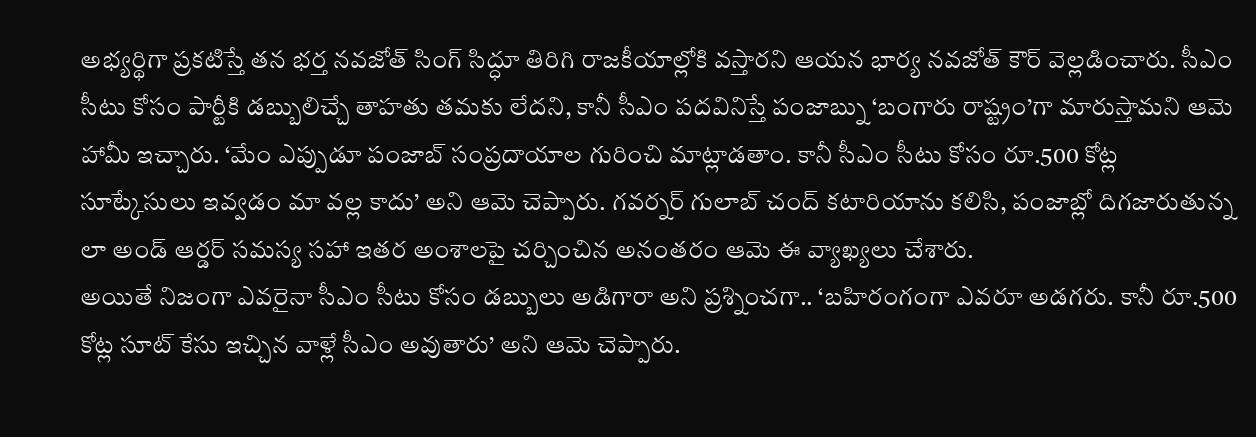అభ్యర్థిగా ప్రకటిస్తే తన భర్త నవజోత్ సింగ్ సిద్ధూ తిరిగి రాజకీయాల్లోకి వస్తారని ఆయన భార్య నవజోత్ కౌర్ వెల్లడించారు. సీఎం సీటు కోసం పార్టీకి డబ్బులిచ్చే తాహతు తమకు లేదని, కానీ సీఎం పదవినిస్తే పంజాబ్ను ‘బంగారు రాష్ట్రం’గా మారుస్తామని ఆమె హామీ ఇచ్చారు. ‘మేం ఎప్పుడూ పంజాబ్ సంప్రదాయాల గురించి మాట్లాడతాం. కానీ సీఎం సీటు కోసం రూ.500 కోట్ల సూట్కేసులు ఇవ్వడం మా వల్ల కాదు’ అని ఆమె చెప్పారు. గవర్నర్ గులాబ్ చంద్ కటారియాను కలిసి, పంజాబ్లో దిగజారుతున్న లా అండ్ ఆర్డర్ సమస్య సహా ఇతర అంశాలపై చర్చించిన అనంతరం ఆమె ఈ వ్యాఖ్యలు చేశారు.
అయితే నిజంగా ఎవరైనా సీఎం సీటు కోసం డబ్బులు అడిగారా అని ప్రశ్నించగా.. ‘బహిరంగంగా ఎవరూ అడగరు. కానీ రూ.500 కోట్ల సూట్ కేసు ఇచ్చిన వాళ్లే సీఎం అవుతారు’ అని ఆమె చెప్పారు.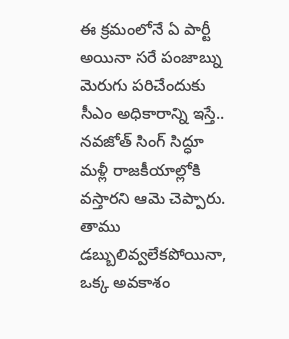ఈ క్రమంలోనే ఏ పార్టీ అయినా సరే పంజాబ్ను మెరుగు పరిచేందుకు సీఎం అధికారాన్ని ఇస్తే.. నవజోత్ సింగ్ సిద్ధూ మళ్లీ రాజకీయాల్లోకి వస్తారని ఆమె చెప్పారు. తాము డబ్బులివ్వలేకపోయినా, ఒక్క అవకాశం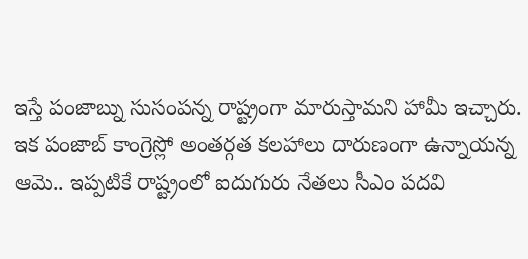ఇస్తే పంజాబ్ను సుసంపన్న రాష్ట్రంగా మారుస్తామని హామీ ఇచ్చారు. ఇక పంజాబ్ కాంగ్రెస్లో అంతర్గత కలహాలు దారుణంగా ఉన్నాయన్న ఆమె.. ఇప్పటికే రాష్ట్రంలో ఐదుగురు నేతలు సీఎం పదవి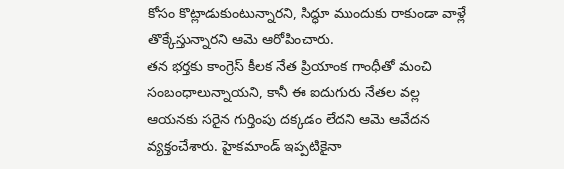కోసం కొట్లాడుకుంటున్నారని, సిద్ధూ ముందుకు రాకుండా వాళ్లే తొక్కేస్తున్నారని ఆమె ఆరోపించారు.
తన భర్తకు కాంగ్రెస్ కీలక నేత ప్రియాంక గాంధీతో మంచి సంబంధాలున్నాయని, కానీ ఈ ఐదుగురు నేతల వల్ల ఆయనకు సరైన గుర్తింపు దక్కడం లేదని ఆమె ఆవేదన వ్యక్తంచేశారు. హైకమాండ్ ఇప్పటికైనా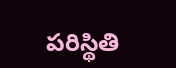పరిస్థితి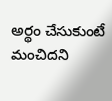అర్థం చేసుకుంటే మంచిదని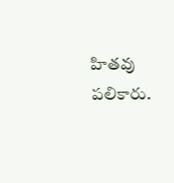హితవు పలికారు.